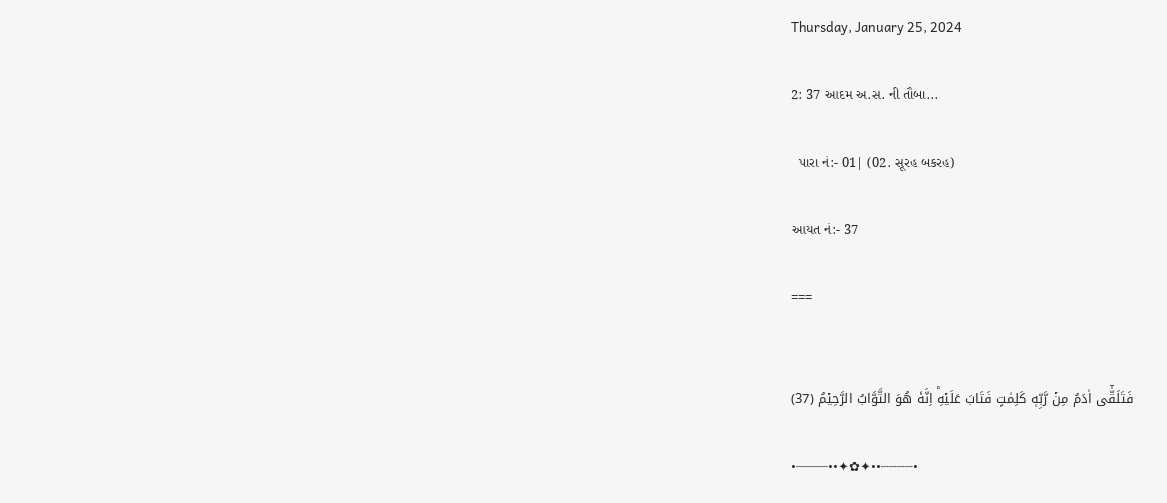Thursday, January 25, 2024

2: 37 આદમ અ.સ. ની તૌબા...

  પારા નં:- 01| (02. સૂરહ બકરહ)

આયત નં:- 37

===


فَتَلَقّٰٓى اٰدَمُ مِنۡ رَّبِّهٖ كَلِمٰتٍ فَتَابَ عَلَيۡهِ‌ؕ اِنَّهٗ هُوَ التَّوَّابُ الرَّحِيۡمُ (37)

•┈┈┈┈••✦✿✦••┈┈┈┈•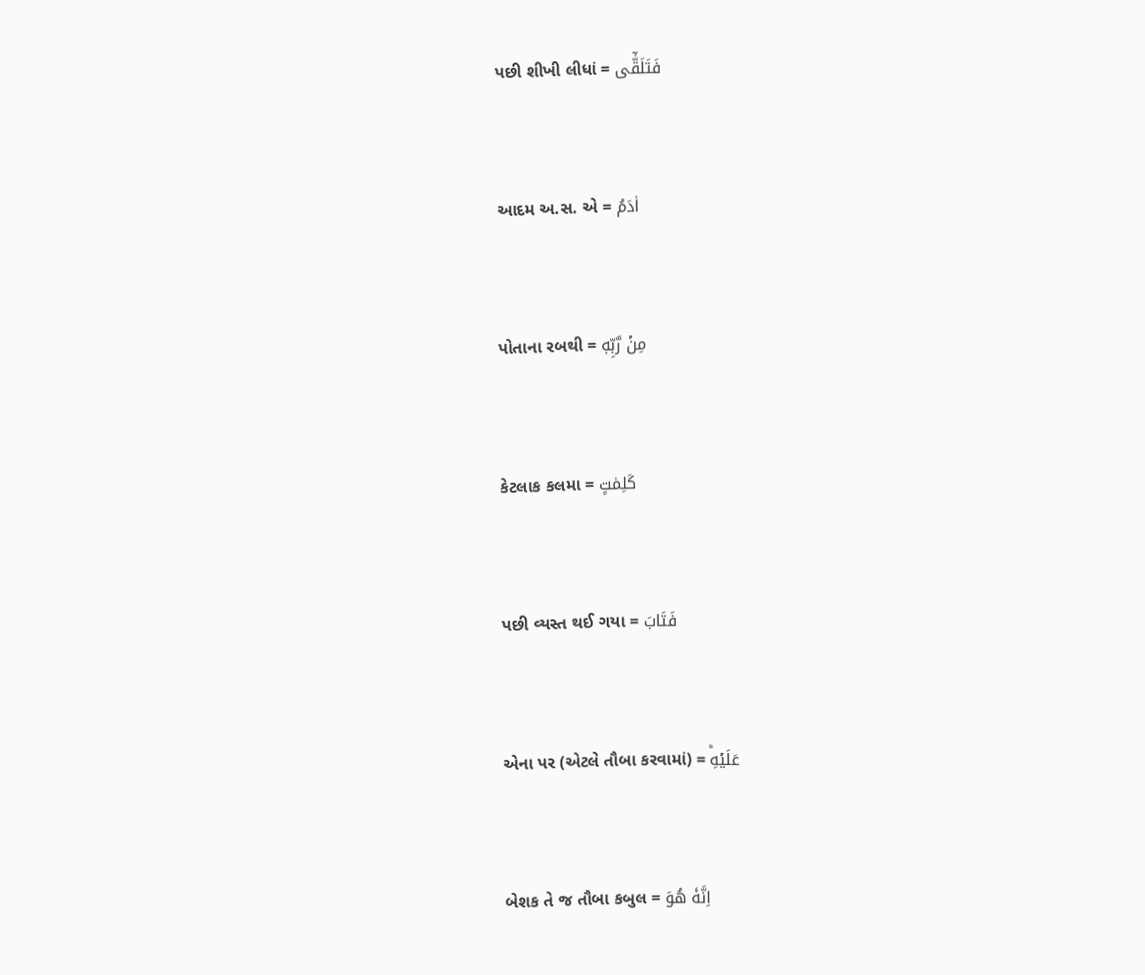પછી શીખી લીધાં = فَتَلَقّٰٓى



આદમ અ.સ. એ = اٰدَمُ



પોતાના રબથી = مِنۡ رَّبِّهٖ



કેટલાક કલમા = كَلِمٰتٍ



પછી વ્યસ્ત થઈ ગયા = فَتَابَ



એના‌ પર (એટલે તૌબા કરવામાં) = عَلَيۡهِ‌ؕ



બેશક તે જ તૌબા કબુલ = اِنَّهٗ هُوَ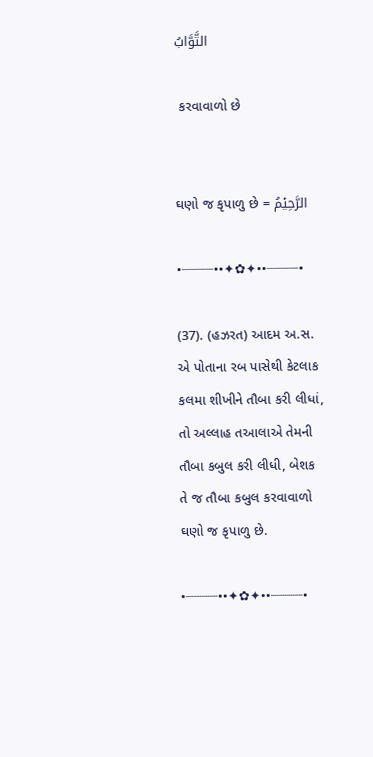التَّوَّابُ

 કરવાવાળો છે


ઘણો જ કૃપાળુ છે = الرَّحِيۡمُ

•┈┈┈┈••✦✿✦••┈┈┈┈•

(37). (હઝરત) આદમ અ.સ. એ પોતાના રબ પાસેથી કેટલાક કલમા શીખીને તૌબા કરી લીધાં, તો અલ્લાહ તઆલાએ તેમની તૌબા‌ કબુલ કરી લીધી, બેશક તે જ તૌબા‌ કબુલ કરવાવાળો ઘણો જ કૃપાળુ છે.

•┈┈┈┈••✦✿✦••┈┈┈┈•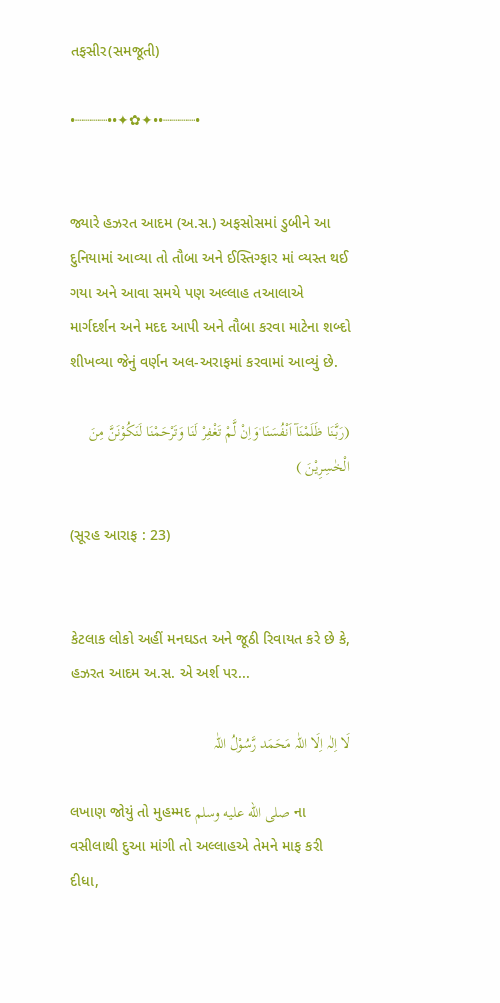તફસીર(સમજૂતી)

•┈┈┈┈••✦✿✦••┈┈┈┈•


જ્યારે હઝરત આદમ (અ.સ.) અફસોસમાં ડુબીને આ દુનિયામાં આવ્યા તો તૌબા અને ઈસ્તિગ્ફાર માં વ્યસ્ત થઈ ગયા અને આવા સમયે પણ અલ્લાહ તઆલાએ માર્ગદર્શન અને મદદ આપી અને તૌબા કરવા માટેના શબ્દો શીખવ્યા જેનું વર્ણન અલ-અરાફમાં કરવામાં આવ્યું છે.

(رَبَّنَا ظَلَمْنَآ اَنْفُسَنَا ۫وَاِنْ لَّمْ تَغْفِرْ لَنَا وَتَرْحَمْنَا لَنَكُوْنَنَّ مِنَ الْخٰسِرِيْنَ )

(સૂરહ આરાફ : 23)


કેટલાક લોકો અહીં મનઘડત અને જૂઠી રિવાયત કરે છે કે, હઝરત આદમ અ.સ. એ અર્શ પર...

لَا اِلٰہ اِلَا اللّٰہ مَحَمَد رَّسُوْلُ اللّٰہ

લખાણ જોયું તો મુહમ્મદ صلى الله عليه وسلم ના વસીલાથી દુઆ માંગી તો અલ્લાહએ તેમને માફ કરી દીધા,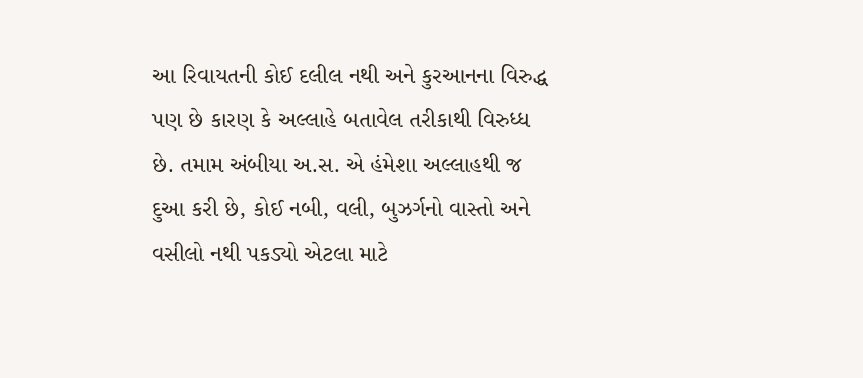આ રિવાયતની કોઈ દલીલ નથી અને કુરઆનના વિરુદ્ધ પણ છે કારણ કે અલ્લાહે બતાવેલ તરીકાથી વિરુધ્ધ છે. તમામ અંબીયા અ.સ. એ હંમેશા અલ્લાહથી જ દુઆ કરી છે, કોઈ નબી, વલી, બુઝર્ગનો વાસ્તો અને વસીલો નથી પકડ્યો એટલા માટે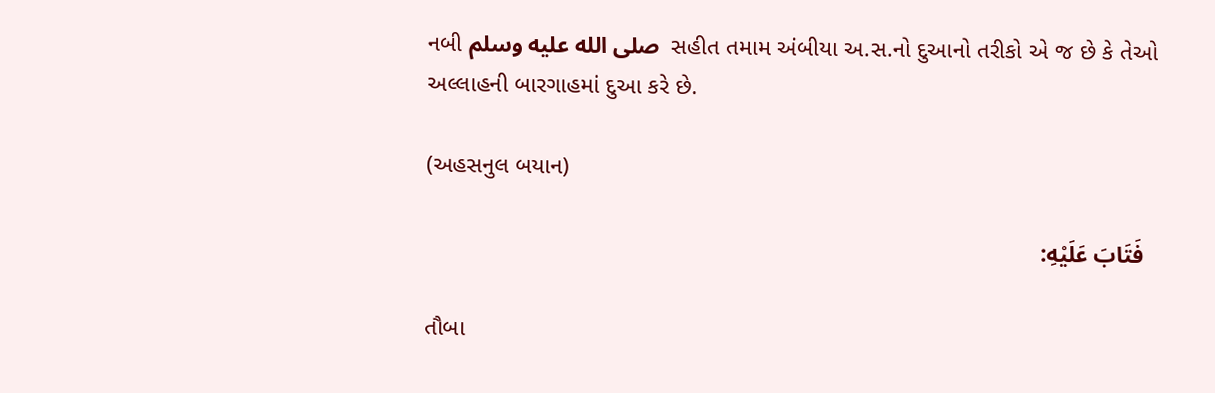નબી صلى الله عليه وسلم  સહીત તમામ અંબીયા અ.સ.નો દુઆનો તરીકો એ જ છે કે તેઓ અલ્લાહની બારગાહમાં દુઆ કરે છે.

(અહસનુલ બયાન)

  فَتَابَ عَلَيْهِ:

તૌબા‌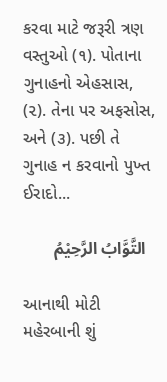કરવા માટે જરૂરી ત્રણ વસ્તુઓ (૧). પોતાના ગુનાહનો એહસાસ, (૨). તેના પર અફસોસ, અને (૩). પછી તે ગુનાહ ન કરવાનો પુખ્ત ઈરાદો...

  التَّوَّابُ الرَّحِيْمُ

આનાથી મોટી મહેરબાની શું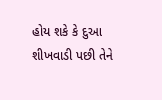હોય શકે કે દુઆ શીખવાડી પછી તેને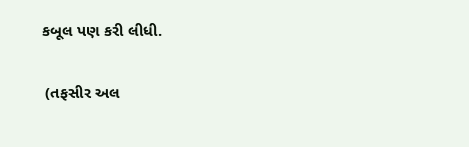કબૂલ પણ કરી લીધી.

 (તફસીર અલ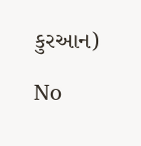કુરઆન)

No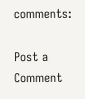comments:

Post a Comment